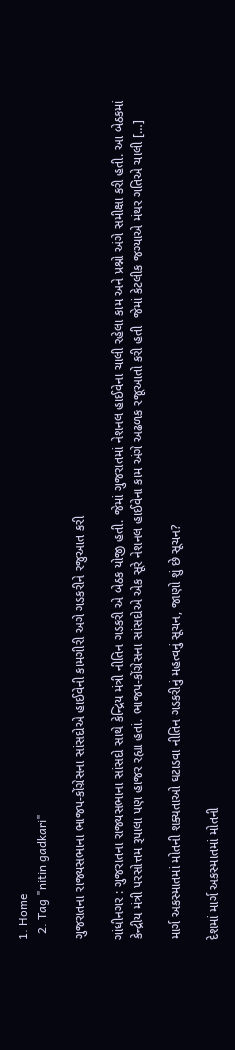1. Home
  2. Tag "nitin gadkari"

ગુજરાતના રાજ્યસભાના ભાજપ-કોંગ્રેસના સાંસદોએ હાઈવેની કામગીરી અગે ગડકરીને રજુઆત કરી

ગાંધીનગર : ગુજરાતના રાજ્યસભાના સાંસદો સાથે કેન્દ્રિય મંત્રી નીતિન ગડકરી એ બેઠક યોજી હતી. જેમાં ગુજરાતમાં નેશનલ હાઈવેના ચાલી રહેલા કામ અને પ્રશ્નો અંગે સમીક્ષા કરી હતી. આ બેઠકમાં કેન્દ્રીય મંત્રી પરસોત્તમ રૂપાલા પણ હાજર રહ્યા હતાં. ભાજપ-કોંગ્રેસના સાંસદોએ એક સૂરે નેશનલ હાઈવેના કામ અંગે અઢળક રજૂઆતો કરી હતી  જેમાં કેટલીક જગ્યાએ મંથર ગતિએ ચાલી […]

માર્ગ અકસ્માતમાં મોતની શક્યતાઓ ઘટાડવા નીતિન ગડકરીનું મહત્વનું સૂચન, જાણો શું છે સૂચન?

દેશમાં માર્ગ અકસ્માતમાં મોતની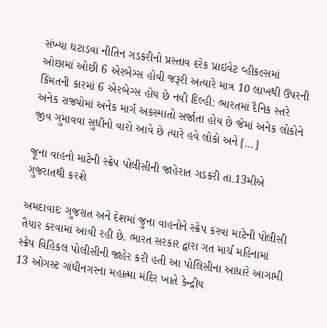સંખ્યા ઘટાડવા નીતિન ગડકરીનો પ્રસ્તાવ દરેક પ્રાઇવેટ વ્હીકલ્સમાં ઓછામાં ઓછી 6 એરબેગ્સ હોવી જરૂરી અત્યારે માત્ર 10 લાખથી ઉપરની કિંમતની કારમાં 6 એરબેગ્સ હોય છે નવી દિલ્હી: ભારતમાં દૈનિક સ્તરે અનેક રાજ્યોમાં અનેક માર્ગ અકસ્માતો સર્જાતા હોય છે જેમાં અનેક લોકોને જીવ ગુમાવવા સુધીનો વારો આવે છે ત્યારે હવે લોકો અને […]

જૂના વાહનો માટેની સ્ક્રેપ પોલીસીની જાહેરાત ગડકરી તા.13મીએ ગુજરાતથી કરશે

અમદાવાદઃ ગુજરાત અને દેશમાં જુના વાહનોને સ્ક્રેપ કરવા માટેની પોલીસી તૈયાર કરવામાં આવી રહી છે. ભારત સરકાર દ્વારા ગત માર્ચ મહિનામાં સ્ક્રેપ વિહિકલ પોલીસીની જાહેર કરી હતી આ પોલિસીના આધારે આગામી 13 ઓગસ્ટ ગાંધીનગરના મહાત્મા મંદિર ખાતે કેન્દ્રીય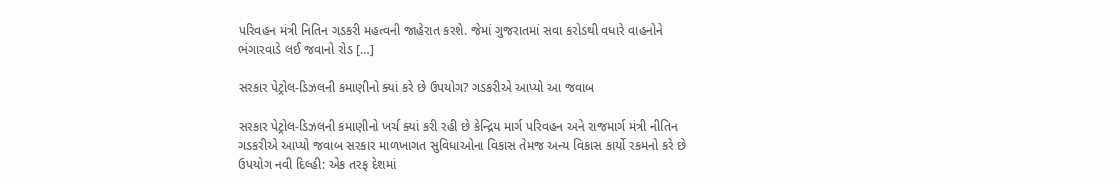પરિવહન મંત્રી નિતિન ગડકરી મહત્વની જાહેરાત કરશે. જેમાં ગુજરાતમાં સવા કરોડથી વધારે વાહનોને ભંગારવાડે લઈ જવાનો રોડ […]

સરકાર પેટ્રોલ-ડિઝલની કમાણીનો ક્યાં કરે છે ઉપયોગ? ગડકરીએ આપ્યો આ જવાબ

સરકાર પેટ્રોલ-ડિઝલની કમાણીનો ખર્ચ ક્યાં કરી રહી છે કેન્દ્રિય માર્ગ પરિવહન અને રાજમાર્ગ મંત્રી નીતિન ગડકરીએ આપ્યો જવાબ સરકાર માળખાગત સુવિધાઓના વિકાસ તેમજ અન્ય વિકાસ કાર્યો રકમનો કરે છે ઉપયોગ નવી દિલ્હી: એક તરફ દેશમાં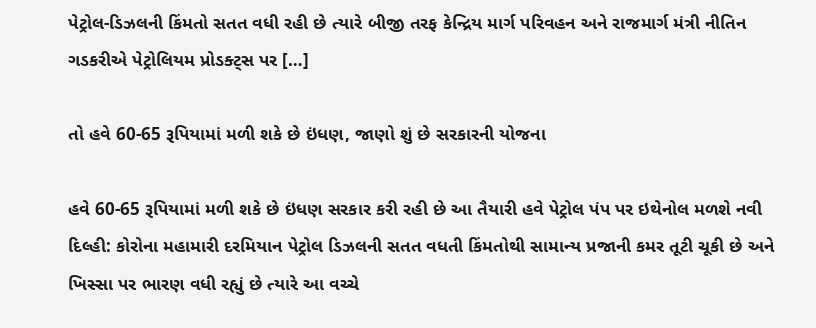પેટ્રોલ-ડિઝલની કિંમતો સતત વધી રહી છે ત્યારે બીજી તરફ કેન્દ્રિય માર્ગ પરિવહન અને રાજમાર્ગ મંત્રી નીતિન ગડકરીએ પેટ્રોલિયમ પ્રોડક્ટ્સ પર […]

તો હવે 60-65 રૂપિયામાં મળી શકે છે ઇંધણ, જાણો શું છે સરકારની યોજના

હવે 60-65 રૂપિયામાં મળી શકે છે ઇંધણ સરકાર કરી રહી છે આ તૈયારી હવે પેટ્રોલ પંપ પર ઇથેનોલ મળશે નવી દિલ્હી: કોરોના મહામારી દરમિયાન પેટ્રોલ ડિઝલની સતત વધતી કિંમતોથી સામાન્ય પ્રજાની કમર તૂટી ચૂકી છે અને ખિસ્સા પર ભારણ વધી રહ્યું છે ત્યારે આ વચ્ચે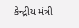કેન્દ્રીય મંત્રી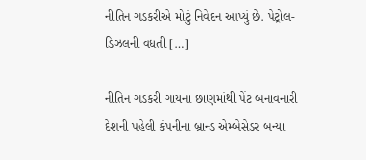નીતિન ગડકરીએ મોટું નિવેદન આપ્યું છે. પેટ્રોલ-ડિઝલની વધતી […]

નીતિન ગડકરી ગાયના છાણમાંથી પેંટ બનાવનારી દેશની પહેલી કંપનીના બ્રાન્ડ એમ્બેસેડર બન્યા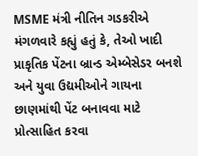MSME મંત્રી નીતિન ગડકરીએ મંગળવારે કહ્યું હતું કે, તેઓ ખાદી પ્રાકૃતિક પેંટના બ્રાન્ડ એમ્બેસેડર બનશે અને યુવા ઉદ્યમીઓને ગાયના છાણમાંથી પેંટ બનાવવા માટે પ્રોત્સાહિત કરવા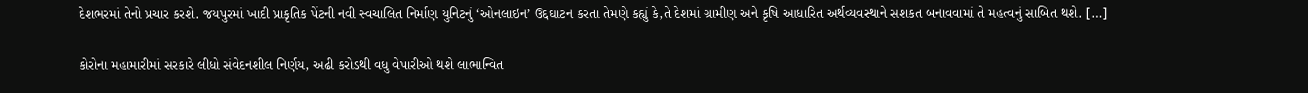દેશભરમાં તેનો પ્રચાર કરશે. જયપુરમાં ખાદી પ્રાકૃતિક પેંટની નવી સ્વચાલિત નિર્માણ યુનિટનું ‘ઓનલાઇન’ ઉદ્દઘાટન કરતા તેમણે કહ્યું કે,તે દેશમાં ગ્રામીણ અને કૃષિ આધારિત અર્થવ્યવસ્થાને સશકત બનાવવામાં તે મહત્વનું સાબિત થશે. […]

કોરોના મહામારીમાં સરકારે લીધો સંવેદનશીલ નિર્ણય, અઢી કરોડથી વધુ વેપારીઓ થશે લાભાન્વિત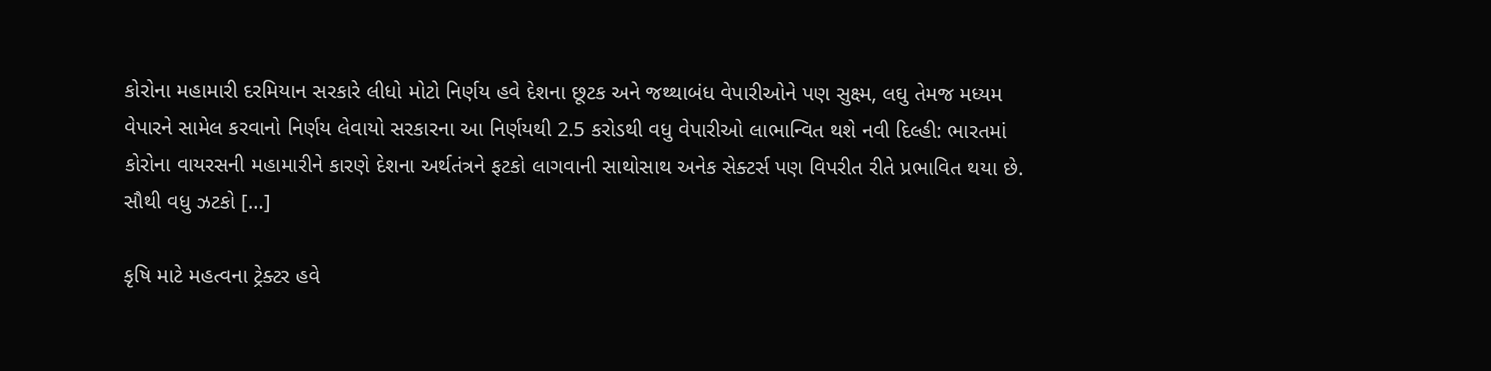કોરોના મહામારી દરમિયાન સરકારે લીધો મોટો નિર્ણય હવે દેશના છૂટક અને જથ્થાબંધ વેપારીઓને પણ સુક્ષ્મ, લઘુ તેમજ મધ્યમ વેપારને સામેલ કરવાનો નિર્ણય લેવાયો સરકારના આ નિર્ણયથી 2.5 કરોડથી વધુ વેપારીઓ લાભાન્વિત થશે નવી દિલ્હી: ભારતમાં કોરોના વાયરસની મહામારીને કારણે દેશના અર્થતંત્રને ફટકો લાગવાની સાથોસાથ અનેક સેક્ટર્સ પણ વિપરીત રીતે પ્રભાવિત થયા છે. સૌથી વધુ ઝટકો […]

કૃષિ માટે મહત્વના ટ્રેક્ટર હવે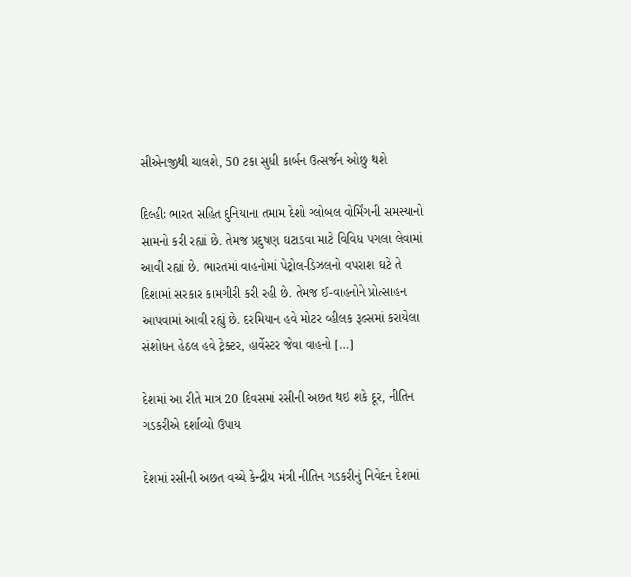સીએનજીથી ચાલશે, 50 ટકા સુધી કાર્બન ઉત્સર્જન ઓછુ થશે

દિલ્હીઃ ભારત સહિત દુનિયાના તમામ દેશો ગ્લોબલ વોર્મિંગની સમસ્યાનો સામનો કરી રહ્યાં છે. તેમજ પ્રદુષણ ઘટાડવા માટે વિવિધ પગલા લેવામાં આવી રહ્યાં છે. ભારતમાં વાહનોમાં પેટ્રોલ-ડિઝલનો વપરાશ ઘટે તે દિશામાં સરકાર કામગીરી કરી રહી છે. તેમજ ઈ-વાહનોને પ્રોત્સાહન આપવામાં આવી રહ્યું છે. દરમિયાન હવે મોટર વ્હીલક રૂલ્સમાં કરાયેલા સંશોધન હેઠલ હવે ટ્રેક્ટર, હાર્વેસ્ટર જેવા વાહનો […]

દેશમાં આ રીતે માત્ર 20 દિવસમાં રસીની અછત થઇ શકે દૂર, નીતિન ગડકરીએ દર્શાવ્યો ઉપાય

દેશમાં રસીની અછત વચ્ચે કેન્દ્રીય મંત્રી નીતિન ગડકરીનું નિવેદન દેશમાં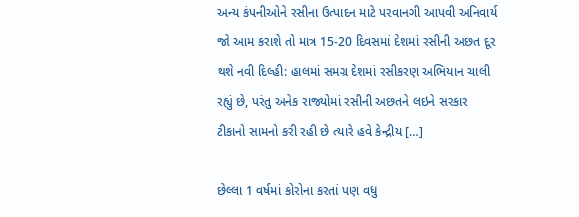અન્ય કંપનીઓને રસીના ઉત્પાદન માટે પરવાનગી આપવી અનિવાર્ય જો આમ કરાશે તો માત્ર 15-20 દિવસમાં દેશમાં રસીની અછત દૂર થશે નવી દિલ્હી: હાલમાં સમગ્ર દેશમાં રસીકરણ અભિયાન ચાલી રહ્યું છે, પરંતુ અનેક રાજ્યોમાં રસીની અછતને લઇને સરકાર ટીકાનો સામનો કરી રહી છે ત્યારે હવે કેન્દ્રીય […]

છેલ્લા 1 વર્ષમાં કોરોના કરતાં પણ વધુ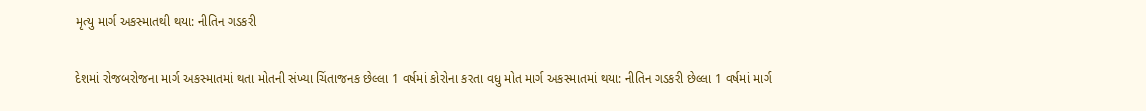મૃત્યુ માર્ગ અકસ્માતથી થયા: નીતિન ગડકરી

દેશમાં રોજબરોજના માર્ગ અકસ્માતમાં થતા મોતની સંખ્યા ચિંતાજનક છેલ્લા 1 વર્ષમાં કોરોના કરતા વધુ મોત માર્ગ અકસ્માતમાં થયા: નીતિન ગડકરી છેલ્લા 1 વર્ષમાં માર્ગ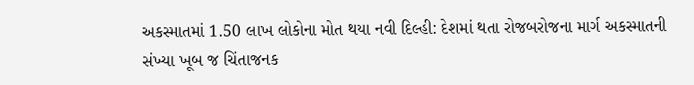અકસ્માતમાં 1.50 લાખ લોકોના મોત થયા નવી દિલ્હી: દેશમાં થતા રોજબરોજના માર્ગ અકસ્માતની સંખ્યા ખૂબ જ ચિંતાજનક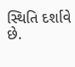સ્થિતિ દર્શાવે છે.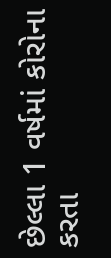છેલ્લા 1 વર્ષમાં કોરોના કરતા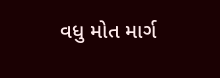વધુ મોત માર્ગ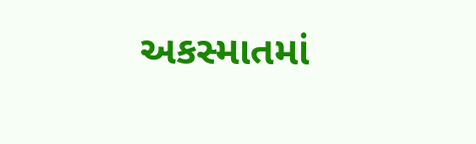અકસ્માતમાં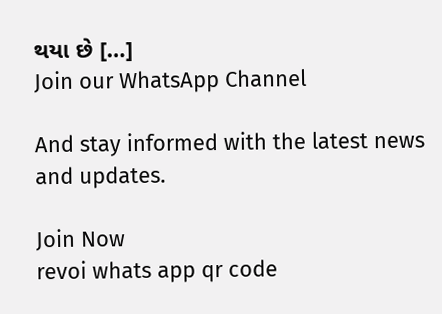થયા છે […]
Join our WhatsApp Channel

And stay informed with the latest news and updates.

Join Now
revoi whats app qr code